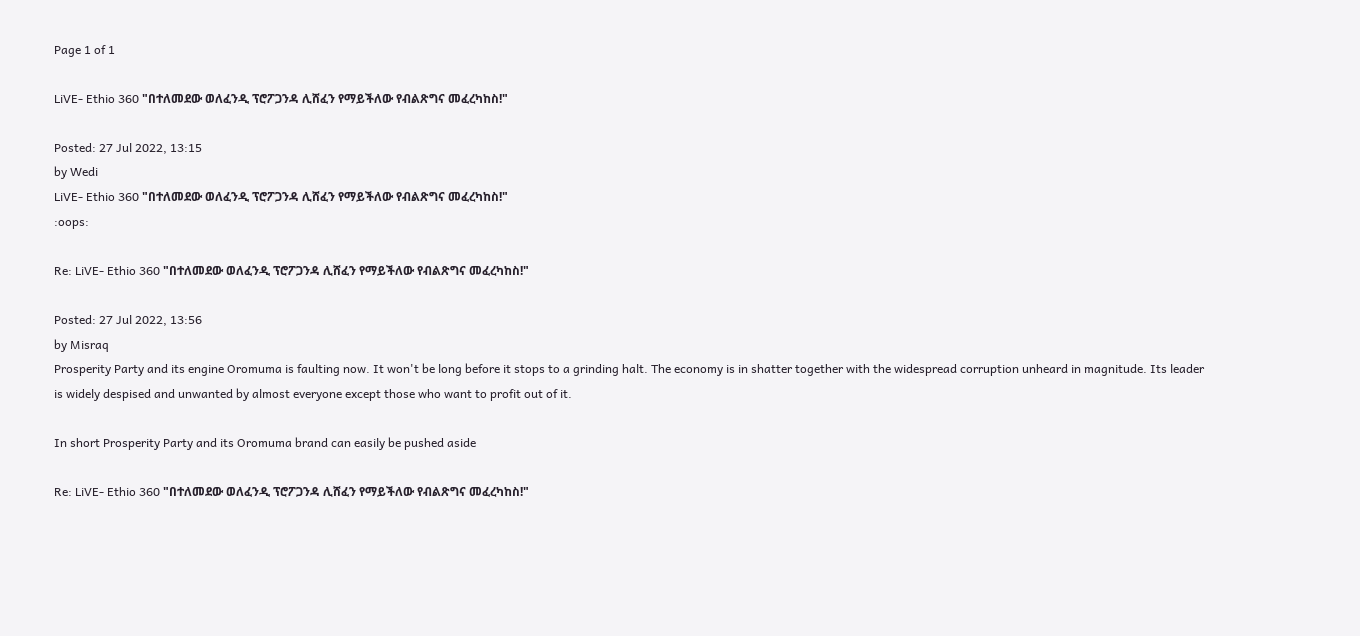Page 1 of 1

LiVE- Ethio 360 "በተለመደው ወለፈንዲ ፕሮፖጋንዳ ሊሸፈን የማይችለው የብልጽግና መፈረካከስ!"

Posted: 27 Jul 2022, 13:15
by Wedi
LiVE- Ethio 360 "በተለመደው ወለፈንዲ ፕሮፖጋንዳ ሊሸፈን የማይችለው የብልጽግና መፈረካከስ!"
:oops:

Re: LiVE- Ethio 360 "በተለመደው ወለፈንዲ ፕሮፖጋንዳ ሊሸፈን የማይችለው የብልጽግና መፈረካከስ!"

Posted: 27 Jul 2022, 13:56
by Misraq
Prosperity Party and its engine Oromuma is faulting now. It won't be long before it stops to a grinding halt. The economy is in shatter together with the widespread corruption unheard in magnitude. Its leader is widely despised and unwanted by almost everyone except those who want to profit out of it.

In short Prosperity Party and its Oromuma brand can easily be pushed aside

Re: LiVE- Ethio 360 "በተለመደው ወለፈንዲ ፕሮፖጋንዳ ሊሸፈን የማይችለው የብልጽግና መፈረካከስ!"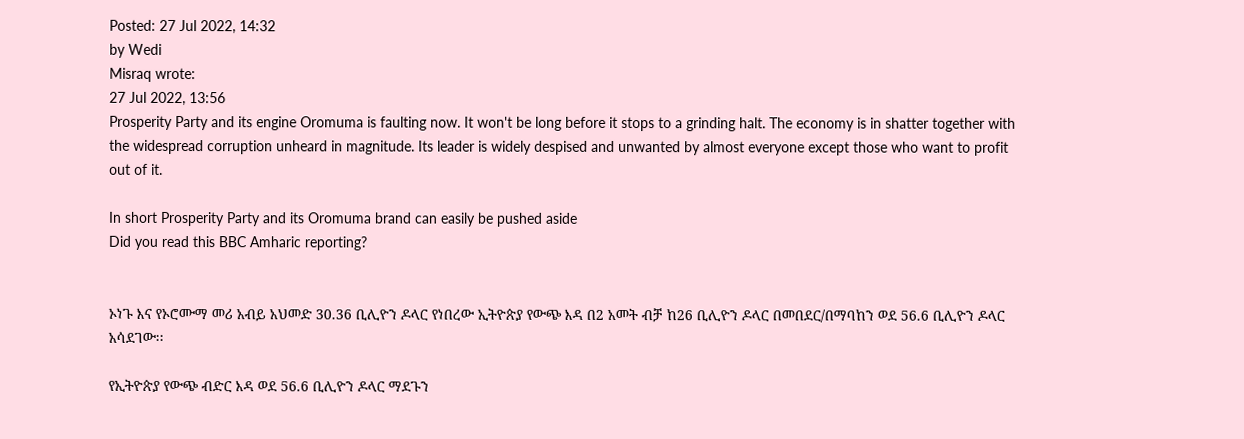Posted: 27 Jul 2022, 14:32
by Wedi
Misraq wrote:
27 Jul 2022, 13:56
Prosperity Party and its engine Oromuma is faulting now. It won't be long before it stops to a grinding halt. The economy is in shatter together with the widespread corruption unheard in magnitude. Its leader is widely despised and unwanted by almost everyone except those who want to profit out of it.

In short Prosperity Party and its Oromuma brand can easily be pushed aside
Did you read this BBC Amharic reporting?


ኦነጉ እና የኦሮሙማ መሪ አብይ አህመድ 30.36 ቢሊዮን ዶላር የነበረው ኢትዮጵያ የውጭ እዳ በ2 አመት ብቻ ከ26 ቢሊዮን ዶላር በመበደር/በማባከን ወደ 56.6 ቢሊዮን ዶላር አሳደገው፡፡

የኢትዮጵያ የውጭ ብድር እዳ ወደ 56.6 ቢሊዮን ዶላር ማደጉን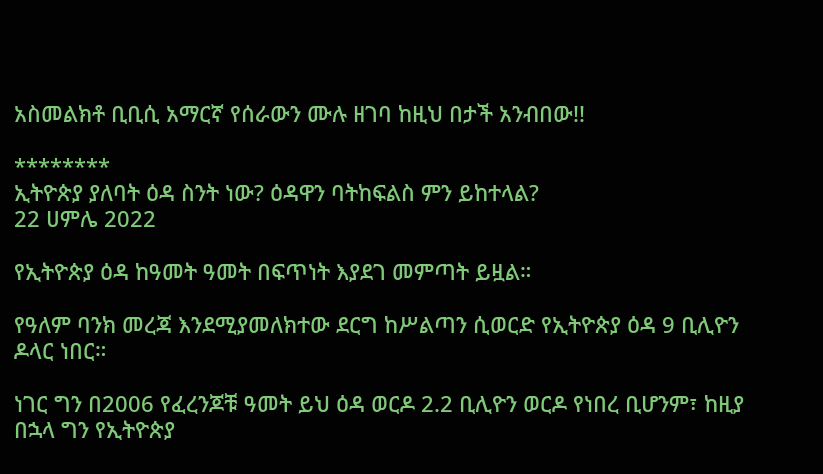አስመልክቶ ቢቢሲ አማርኛ የሰራውን ሙሉ ዘገባ ከዚህ በታች አንብበው!!

********
ኢትዮጵያ ያለባት ዕዳ ስንት ነው? ዕዳዋን ባትከፍልስ ምን ይከተላል?
22 ሀምሌ 2022

የኢትዮጵያ ዕዳ ከዓመት ዓመት በፍጥነት እያደገ መምጣት ይዟል።

የዓለም ባንክ መረጃ እንደሚያመለክተው ደርግ ከሥልጣን ሲወርድ የኢትዮጵያ ዕዳ 9 ቢሊዮን ዶላር ነበር።

ነገር ግን በ2006 የፈረንጆቹ ዓመት ይህ ዕዳ ወርዶ 2.2 ቢሊዮን ወርዶ የነበረ ቢሆንም፣ ከዚያ በኋላ ግን የኢትዮጵያ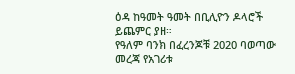ዕዳ ከዓመት ዓመት በቢሊዮን ዶላሮች ይጨምር ያዘ።
የዓለም ባንክ በፈረንጆቹ 2020 ባወጣው መረጃ የአገሪቱ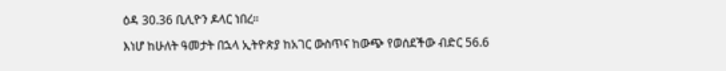ዕዳ 30.36 ቢሊዮን ዶላር ነበረ።

እነሆ ከሁለት ዓመታት በኋላ ኢትዮጵያ ከአገር ውስጥና ከውጭ የወሰደችው ብድር 56.6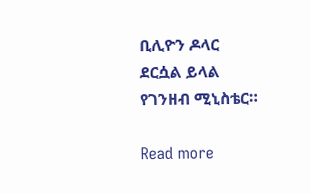ቢሊዮን ዶላር ደርሷል ይላል የገንዘብ ሚኒስቴር።

Read more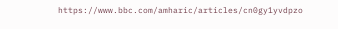https://www.bbc.com/amharic/articles/cn0gy1yvdpzo